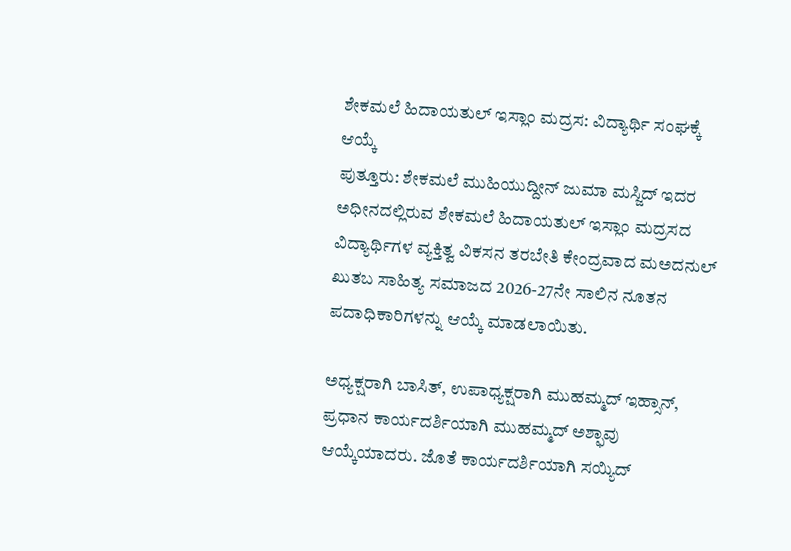ಶೇಕಮಲೆ ಹಿದಾಯತುಲ್ ಇಸ್ಲಾಂ ಮದ್ರಸ: ವಿದ್ಯಾರ್ಥಿ ಸಂಘಕ್ಕೆ ಆಯ್ಕೆ
ಪುತ್ತೂರು: ಶೇಕಮಲೆ ಮುಹಿಯುದ್ದೀನ್ ಜುಮಾ ಮಸ್ಜಿದ್ ಇದರ ಅಧೀನದಲ್ಲಿರುವ ಶೇಕಮಲೆ ಹಿದಾಯತುಲ್ ಇಸ್ಲಾಂ ಮದ್ರಸದ ವಿದ್ಯಾರ್ಥಿಗಳ ವ್ಯಕ್ತಿತ್ವ ವಿಕಸನ ತರಬೇತಿ ಕೇಂದ್ರವಾದ ಮಅದನುಲ್ ಖುತಬ ಸಾಹಿತ್ಯ ಸಮಾಜದ 2026-27ನೇ ಸಾಲಿನ ನೂತನ ಪದಾಧಿಕಾರಿಗಳನ್ನು ಆಯ್ಕೆ ಮಾಡಲಾಯಿತು.

ಅಧ್ಯಕ್ಷರಾಗಿ ಬಾಸಿತ್, ಉಪಾಧ್ಯಕ್ಷರಾಗಿ ಮುಹಮ್ಮದ್ ಇಹ್ಸಾನ್, ಪ್ರಧಾನ ಕಾರ್ಯದರ್ಶಿಯಾಗಿ ಮುಹಮ್ಮದ್ ಅಶ್ಫಾವು ಆಯ್ಕೆಯಾದರು. ಜೊತೆ ಕಾರ್ಯದರ್ಶಿಯಾಗಿ ಸಯ್ಯಿದ್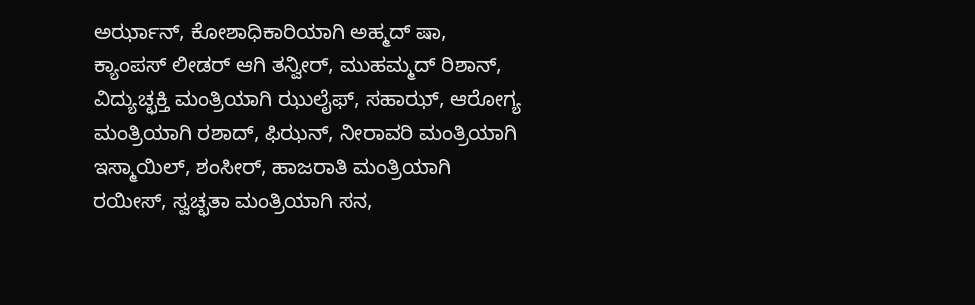ಅರ್ಝಾನ್, ಕೋಶಾಧಿಕಾರಿಯಾಗಿ ಅಹ್ಮದ್ ಷಾ, ಕ್ಯಾಂಪಸ್ ಲೀಡರ್ ಆಗಿ ತನ್ವೀರ್, ಮುಹಮ್ಮದ್ ರಿಶಾನ್, ವಿದ್ಯುಚ್ಛಕ್ತಿ ಮಂತ್ರಿಯಾಗಿ ಝುಲೈಫ್, ಸಹಾಝ್, ಆರೋಗ್ಯ ಮಂತ್ರಿಯಾಗಿ ರಶಾದ್, ಫಿಝನ್, ನೀರಾವರಿ ಮಂತ್ರಿಯಾಗಿ ಇಸ್ಮಾಯಿಲ್, ಶಂಸೀರ್, ಹಾಜರಾತಿ ಮಂತ್ರಿಯಾಗಿ ರಯೀಸ್, ಸ್ವಚ್ಛತಾ ಮಂತ್ರಿಯಾಗಿ ಸನ,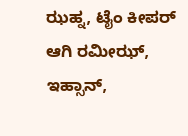ಝಹ್ನ, ಟೈಂ ಕೀಪರ್ ಆಗಿ ರಮೀಝ್, ಇಹ್ಸಾನ್,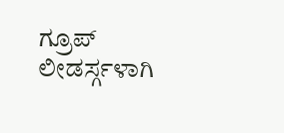ಗ್ರೂಪ್ ಲೀಡರ್ಸ್ಗಳಾಗಿ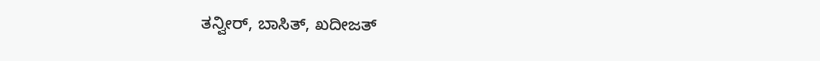ತನ್ವೀರ್, ಬಾಸಿತ್, ಖದೀಜತ್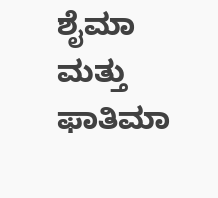ಶೈಮಾ ಮತ್ತು ಫಾತಿಮಾ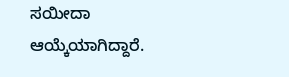ಸಯೀದಾ ಆಯ್ಕೆಯಾಗಿದ್ದಾರೆ.